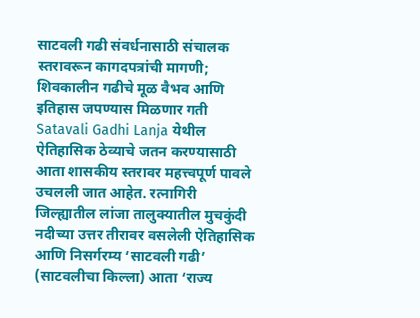साटवली गढी संवर्धनासाठी संचालक स्तरावरून कागदपत्रांची मागणी; शिवकालीन गढीचे मूळ वैभव आणि इतिहास जपण्यास मिळणार गती
Satavali Gadhi Lanja येथील ऐतिहासिक ठेव्याचे जतन करण्यासाठी आता शासकीय स्तरावर महत्त्वपूर्ण पावले उचलली जात आहेत. रत्नागिरी जिल्ह्यातील लांजा तालुक्यातील मुचकुंदी नदीच्या उत्तर तीरावर वसलेली ऐतिहासिक आणि निसर्गरम्य ‘साटवली गढी’ (साटवलीचा किल्ला) आता ‘राज्य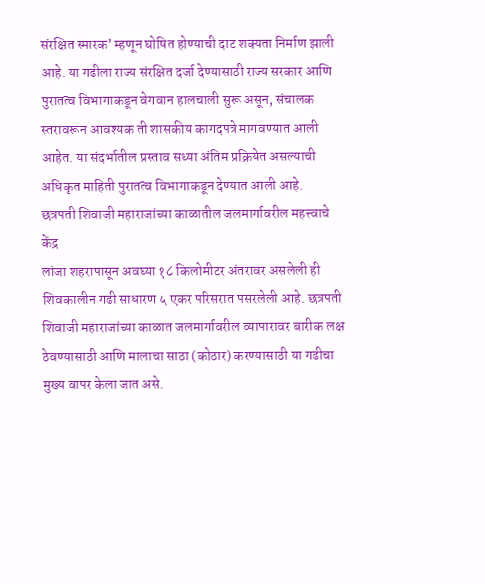संरक्षित स्मारक’ म्हणून घोषित होण्याची दाट शक्यता निर्माण झाली आहे. या गढीला राज्य संरक्षित दर्जा देण्यासाठी राज्य सरकार आणि पुरातत्व विभागाकडून वेगवान हालचाली सुरू असून, संचालक स्तरावरून आवश्यक ती शासकीय कागदपत्रे मागवण्यात आली आहेत. या संदर्भातील प्रस्ताव सध्या अंतिम प्रक्रियेत असल्याची अधिकृत माहिती पुरातत्व विभागाकडून देण्यात आली आहे.
छत्रपती शिवाजी महाराजांच्या काळातील जलमार्गावरील महत्त्वाचे केंद्र
लांजा शहरापासून अवघ्या १८ किलोमीटर अंतरावर असलेली ही शिवकालीन गढी साधारण ५ एकर परिसरात पसरलेली आहे. छत्रपती शिवाजी महाराजांच्या काळात जलमार्गावरील व्यापारावर बारीक लक्ष ठेवण्यासाठी आणि मालाचा साठा (कोठार) करण्यासाठी या गढीचा मुख्य वापर केला जात असे.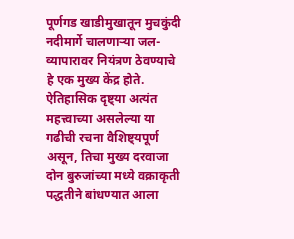पूर्णगड खाडीमुखातून मुचकुंदी नदीमार्गे चालणाऱ्या जल-व्यापारावर नियंत्रण ठेवण्याचे हे एक मुख्य केंद्र होते. ऐतिहासिक दृष्ट्या अत्यंत महत्त्वाच्या असलेल्या या गढीची रचना वैशिष्ट्यपूर्ण असून, तिचा मुख्य दरवाजा दोन बुरुजांच्या मध्ये वक्राकृती पद्धतीने बांधण्यात आला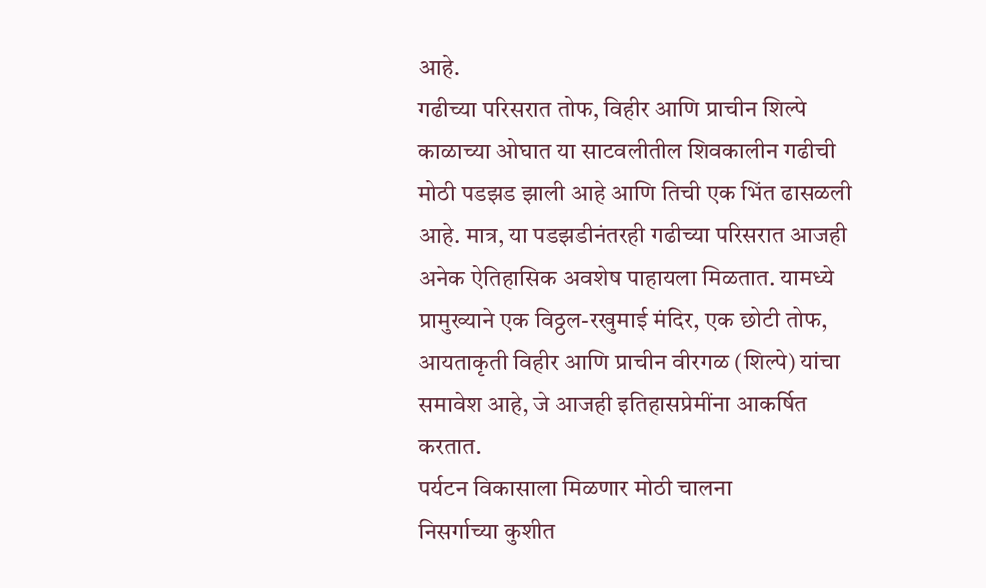आहे.
गढीच्या परिसरात तोफ, विहीर आणि प्राचीन शिल्पे
काळाच्या ओघात या साटवलीतील शिवकालीन गढीची मोठी पडझड झाली आहे आणि तिची एक भिंत ढासळली आहे. मात्र, या पडझडीनंतरही गढीच्या परिसरात आजही अनेक ऐतिहासिक अवशेष पाहायला मिळतात. यामध्ये प्रामुख्याने एक विठ्ठल-रखुमाई मंदिर, एक छोटी तोफ, आयताकृती विहीर आणि प्राचीन वीरगळ (शिल्पे) यांचा समावेश आहे, जे आजही इतिहासप्रेमींना आकर्षित करतात.
पर्यटन विकासाला मिळणार मोठी चालना
निसर्गाच्या कुशीत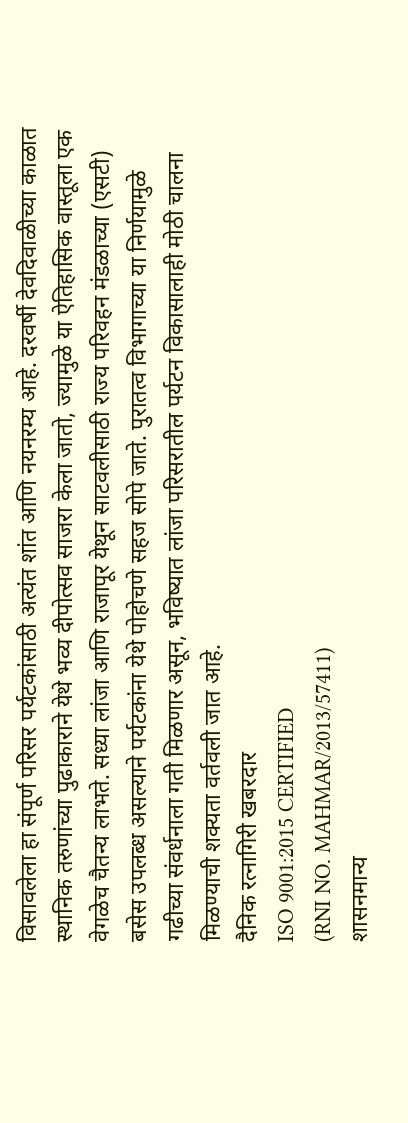विसावलेला हा संपूर्ण परिसर पर्यटकांसाठी अत्यंत शांत आणि नयनरम्य आहे. दरवर्षी देवदिवाळीच्या काळात स्थानिक तरुणांच्या पुढाकाराने येथे भव्य दीपोत्सव साजरा केला जातो, ज्यामुळे या ऐतिहासिक वास्तूला एक वेगळेच चैतन्य लाभते. सध्या लांजा आणि राजापूर येथून साटवलीसाठी राज्य परिवहन मंडळाच्या (एसटी) बसेस उपलब्ध असल्याने पर्यटकांना येथे पोहोचणे सहज सोपे जाते. पुरातत्व विभागाच्या या निर्णयामुळे गढीच्या संवर्धनाला गती मिळणार असून, भविष्यात लांजा परिसरातील पर्यटन विकासालाही मोठी चालना मिळण्याची शक्यता वर्तवली जात आहे.
दैनिक रत्नागिरी खबरदार
ISO 9001:2015 CERTIFIED
(RNI NO. MAHMAR/2013/57411)
शासनमान्य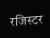रजिस्टर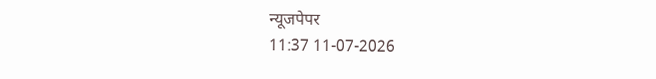न्यूजपेपर
11:37 11-07-2026